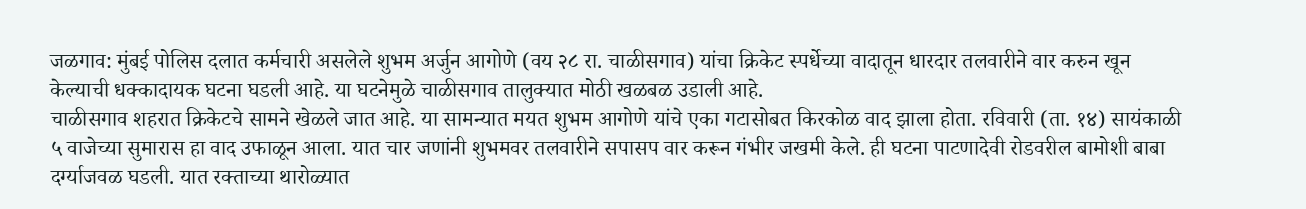जळगाव: मुंबई पोलिस दलात कर्मचारी असलेले शुभम अर्जुन आगोणे (वय २८ रा. चाळीसगाव) यांचा क्रिकेट स्पर्धेच्या वादातून धारदार तलवारीने वार करुन खून केल्याची धक्कादायक घटना घडली आहे. या घटनेमुळे चाळीसगाव तालुक्यात मोठी खळबळ उडाली आहे.
चाळीसगाव शहरात क्रिकेटचे सामने खेळले जात आहे. या सामन्यात मयत शुभम आगोणे यांचे एका गटासोबत किरकोळ वाद झाला होता. रविवारी (ता. १४) सायंकाळी ५ वाजेच्या सुमारास हा वाद उफाळून आला. यात चार जणांनी शुभमवर तलवारीने सपासप वार करून गंभीर जखमी केले. ही घटना पाटणादेवी रोडवरील बामोशी बाबा दर्ग्याजवळ घडली. यात रक्ताच्या थारोळ्यात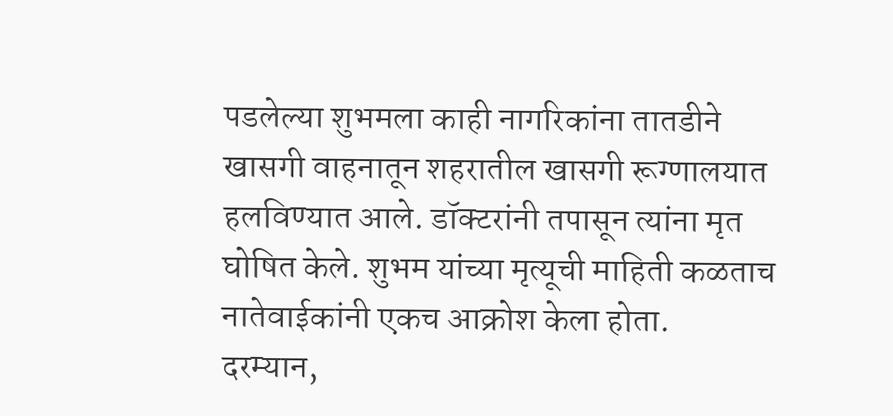पडलेल्या शुभमला काही नागरिकांना तातडीने खासगी वाहनातून शहरातील खासगी रूग्णालयात हलविण्यात आले. डॉक्टरांनी तपासून त्यांना मृत घोषित केले. शुभम यांच्या मृत्यूची माहिती कळताच नातेवाईकांनी एकच आक्रोश केला होता.
दरम्यान,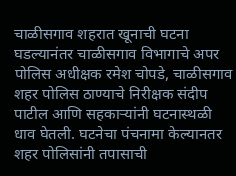चाळीसगाव शहरात खूनाची घटना घडल्यानंतर चाळीसगाव विभागाचे अपर पोलिस अधीक्षक रमेश चोपडे, चाळीसगाव शहर पोलिस ठाण्याचे निरीक्षक संदीप पाटील आणि सहकाऱ्यांनी घटनास्थळी धाव घेतली. घटनेचा पंचनामा केल्यानतर शहर पोलिसांनी तपासाची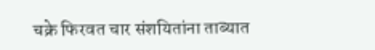चक्रे फिरवत चार संशयितांना ताब्यात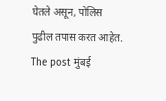घेतले असून, पोलिस पुढील तपास करत आहेत.
The post मुंबई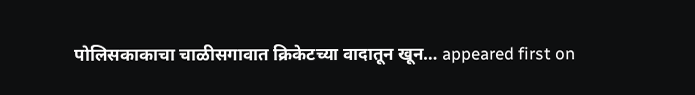पोलिसकाकाचा चाळीसगावात क्रिकेटच्या वादातून खून… appeared first on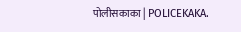पोलीसकाका | POLICEKAKA.